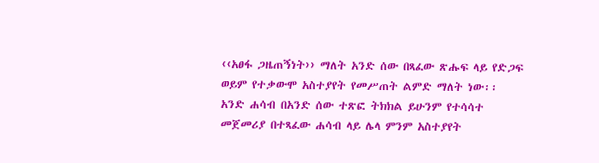‹‹አፀፋ ጋዜጠኝነት›› ማለት አንድ ሰው በጻፈው ጽሑፍ ላይ የድጋፍ ወይም የተቃውሞ አስተያየት የመሥጠት ልምድ ማለት ነው፡፡ አንድ ሐሳብ በአንድ ሰው ተጽፎ ትክክል ይሁንም የተሳሳተ መጀመሪያ በተጻፈው ሐሳብ ላይ ሌላ ምንም አስተያየት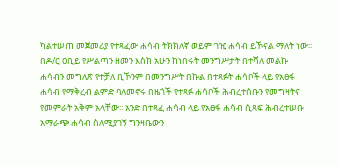ካልተሠጠ መጀመሪያ የተጻፈው ሐሳብ ትክክለኛ ወይም ገዢ ሐሳብ ይኾናል ማለት ነው፡፡ በዶ/ር ዐቢይ የሥልጣን ዘመን እስከ አሁን ከነበሩት መንግሥታት በተሻለ መልኩ ሐሳብን መግለጽ የተቻለ ቢኾንም በመንግሥት በኩል በተጻፉት ሐሳቦች ላይ የአፀፋ ሐሳብ የማቅረብ ልምድ ባለመኖሩ በዜጎች የተጻፉ ሐሳቦች ሕብረተሰቡን የመግዛትና የመምራት አቅም አላቸው፡፡ አንድ በተጻፈ ሐሳብ ላይ የአፀፋ ሐሳብ ሲጻፍ ሕብረተሠቡ አማራጭ ሐሳብ ስለሚያገኝ ግንዛቤውን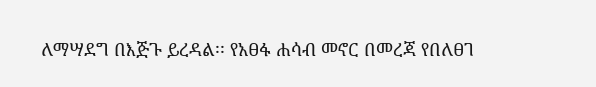ለማሣደግ በእጅጉ ይረዳል፡፡ የአፀፋ ሐሳብ መኖር በመረጃ የበለፀገ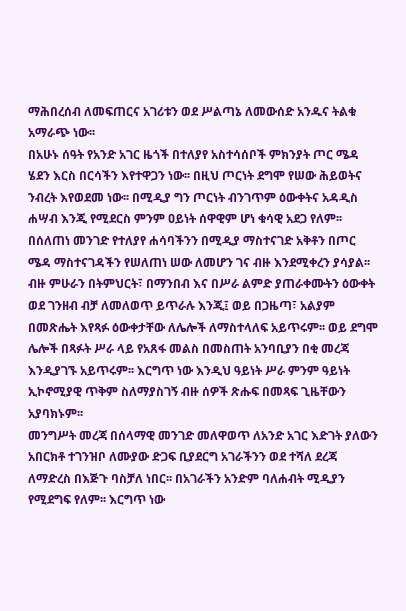ማሕበረሰብ ለመፍጠርና አገሪቱን ወደ ሥልጣኔ ለመውሰድ አንዱና ትልቁ አማራጭ ነው፡፡
በአሁኑ ሰዓት የአንድ አገር ዜጎች በተለያየ አስተሳሰቦች ምክንያት ጦር ሜዳ ሄደን እርስ በርሳችን እየተዋጋን ነው፡፡ በዚህ ጦርነት ደግሞ የሠው ሕይወትና ንብረት እየወደመ ነው፡፡ በሚዲያ ግን ጦርነት ብንገጥም ዕውቀትና አዳዲስ ሐሣብ እንጂ የሚደርስ ምንም ዐይነት ሰዋዊም ሆነ ቁሳዊ አደጋ የለም፡፡ በሰለጠነ መንገድ የተለያየ ሐሳባችንን በሚዲያ ማስተናገድ አቅቶን በጦር ሜዳ ማስተናገዳችን የሠለጠነ ሠው ለመሆን ገና ብዙ እንደሚቀረን ያሳያል፡፡ ብዙ ምሁራን በትምህርት፣ በማንበብ እና በሥራ ልምድ ያጠራቀሙትን ዕውቀት ወደ ገንዘብ ብቻ ለመለወጥ ይጥራሉ እንጂ፤ ወይ በጋዜጣ፣ አልያም በመጽሔት እየጻፉ ዕውቀታቸው ለሌሎች ለማስተላለፍ አይጥሩም፡፡ ወይ ደግሞ ሌሎች በጻፉት ሥራ ላይ የአጸፋ መልስ በመስጠት አንባቢያን በቂ መረጃ እንዲያገኙ አይጥሩም፡፡ እርግጥ ነው እንዲህ ዓይነት ሥራ ምንም ዓይነት ኢኮኖሚያዊ ጥቅም ስለማያስገኝ ብዙ ሰዎች ጽሑፍ በመጻፍ ጊዜቸውን አያባክኑም፡፡
መንግሥት መረጃ በሰላማዊ መንገድ መለዋወጥ ለአንድ አገር እድገት ያለውን አበርክቶ ተገንዝቦ ለሙያው ድጋፍ ቢያደርግ አገራችንን ወደ ተሻለ ደረጃ ለማድረስ በእጅጉ ባስቻለ ነበር፡፡ በአገራችን አንድም ባለሐብት ሚዲያን የሚደግፍ የለም፡፡ እርግጥ ነው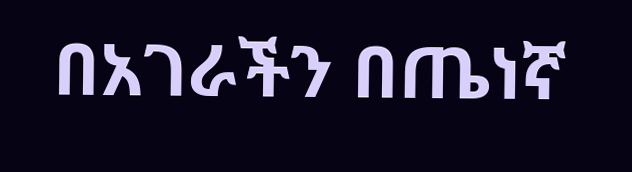በአገራችን በጤነኛ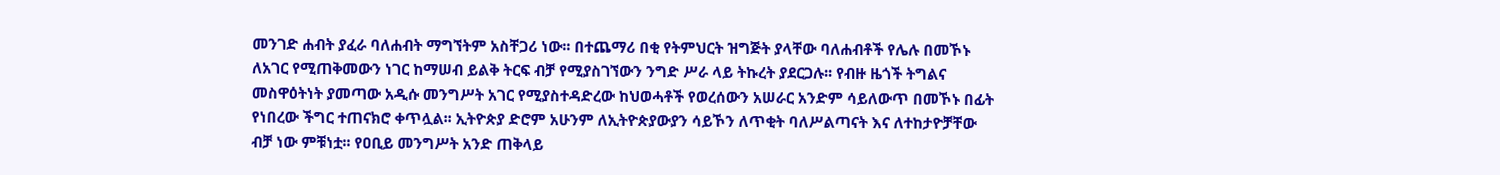መንገድ ሐብት ያፈራ ባለሐብት ማግኘትም አስቸጋሪ ነው፡፡ በተጨማሪ በቂ የትምህርት ዝግጅት ያላቸው ባለሐብቶች የሌሉ በመኾኑ ለአገር የሚጠቅመውን ነገር ከማሠብ ይልቅ ትርፍ ብቻ የሚያስገኘውን ንግድ ሥራ ላይ ትኩረት ያደርጋሉ፡፡ የብዙ ዜጎች ትግልና መስዋዕትነት ያመጣው አዲሱ መንግሥት አገር የሚያስተዳድረው ከህወሓቶች የወረሰውን አሠራር አንድም ሳይለውጥ በመኾኑ በፊት የነበረው ችግር ተጠናክሮ ቀጥሏል፡፡ ኢትዮጵያ ድሮም አሁንም ለኢትዮጵያውያን ሳይኾን ለጥቂት ባለሥልጣናት እና ለተከታዮቻቸው ብቻ ነው ምቹነቷ፡፡ የዐቢይ መንግሥት አንድ ጠቅላይ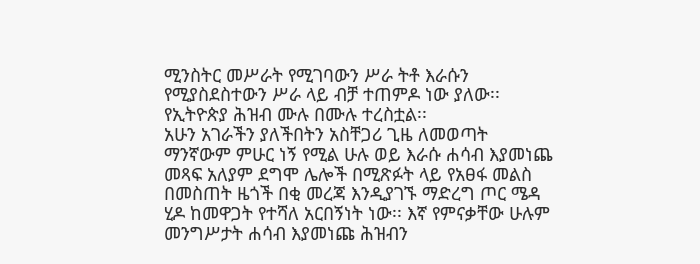ሚንስትር መሥራት የሚገባውን ሥራ ትቶ እራሱን የሚያስደስተውን ሥራ ላይ ብቻ ተጠምዶ ነው ያለው፡፡ የኢትዮጵያ ሕዝብ ሙሉ በሙሉ ተረስቷል፡፡
አሁን አገራችን ያለችበትን አስቸጋሪ ጊዜ ለመወጣት ማንኛውም ምሁር ነኝ የሚል ሁሉ ወይ እራሱ ሐሳብ እያመነጨ መጻፍ አለያም ደግሞ ሌሎች በሚጽፉት ላይ የአፀፋ መልስ በመስጠት ዜጎች በቂ መረጃ እንዲያገኙ ማድረግ ጦር ሜዳ ሂዶ ከመዋጋት የተሻለ አርበኝነት ነው፡፡ እኛ የምናቃቸው ሁሉም መንግሥታት ሐሳብ እያመነጩ ሕዝብን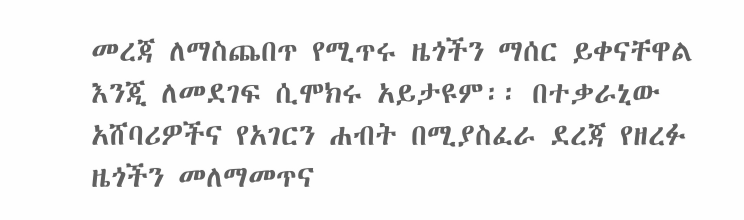መረጃ ለማስጨበጥ የሚጥሩ ዜጎችን ማሰር ይቀናቸዋል እንጂ ለመደገፍ ሲሞክሩ አይታዩም፡፡ በተቃራኒው አሸባሪዎችና የአገርን ሐብት በሚያስፈራ ደረጃ የዘረፉ ዜጎችን መለማመጥና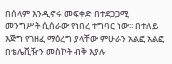በሰላም እንዲኖሩ መፍቀድ በተደጋጋሚ መንግሥት ሲሰራው የነበረ ተግባር ነው፡፡ በተለይ እጅግ የገዘፈ ማዕረግ ያላቸው ምሁራን አልፎ አልፎ በቴሌቪዥን መስኮት ብቅ እያሉ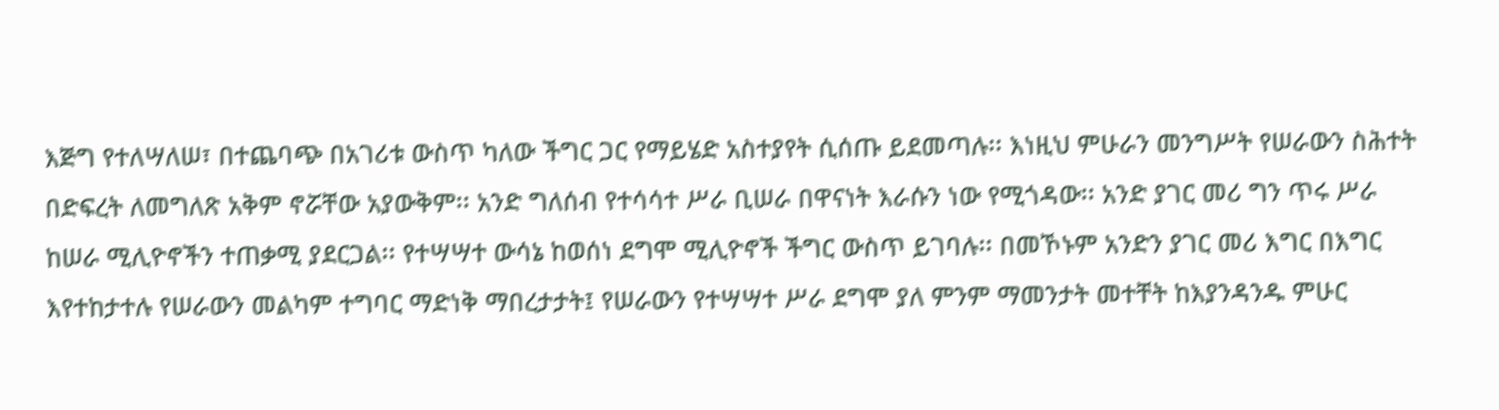እጅግ የተለሣለሠ፣ በተጨባጭ በአገሪቱ ውስጥ ካለው ችግር ጋር የማይሄድ አስተያየት ሲሰጡ ይደመጣሉ፡፡ እነዚህ ምሁራን መንግሥት የሠራውን ስሕተት በድፍረት ለመግለጽ አቅም ኖሯቸው አያውቅም፡፡ አንድ ግለሰብ የተሳሳተ ሥራ ቢሠራ በዋናነት እራሱን ነው የሚጎዳው፡፡ አንድ ያገር መሪ ግን ጥሩ ሥራ ከሠራ ሚሊዮኖችን ተጠቃሚ ያደርጋል፡፡ የተሣሣተ ውሳኔ ከወሰነ ደግሞ ሚሊዮኖች ችግር ውስጥ ይገባሉ፡፡ በመኾኑም አንድን ያገር መሪ እግር በእግር እየተከታተሉ የሠራውን መልካም ተግባር ማድነቅ ማበረታታት፤ የሠራውን የተሣሣተ ሥራ ደግሞ ያለ ምንም ማመንታት መተቸት ከእያንዳንዱ ምሁር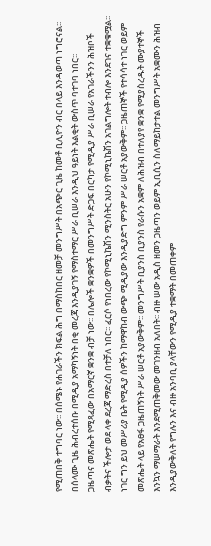የሚጠበቅ ተግባር ነው፡፡ በሰሜኑ የሐገራችን ክፍል ሕግ በማስከበር ዘመቻ መንግሥት በአጭር ጊዜ ከመቶ ቢሊዮን ብር በላይ እንዳወጣ ነግሮናል፡፡ በሰላሙ ጊዜ ሕብረተሰቡ በሚዲያ አማካኝነት በቂ መረጃ እንዲያገኝ የማስተማር ሥራ ቢሠራ እንዲህ ዓይነት እልቂት ውስጥ ባተገባ ነበር፡፡
ጋዜጣና መጽሔት የሚጻፈው በአማርኛ ቋንቋ ብቻ ነው፡፡ በሌሎች ቋንቋዎች በመንግሥት ድጋፍ በርካታ የሚዲያ ሥራ ቢሠራ የአገራችንን ሕዝቦች ብቃትና ችሎታ ወደ ላቀ ደረጃ ማድረስ በተቻለ ነበር፡፡ ፈርሶ የነበረው የኮሚኒኬሽን ሚንስትር አሁን የኮሚኒኬሽን አገልግሎት ተብሎ እንደገና ተቋቁሟል፡፡ ነገር ግን ይህ መሥሪያ ቤት የሚዲያ ሰዎችን ከማዋከብ ውጭ ሚዲያው እንዲያድግ ምንም ሥራ ሠርቶ አያውቅም፡፡ ጋዜጠኞች የተሳሳተ ነገር ወይም መጽሔት ላይ የአፀፋ ጋዜጠኝነት ሥራ ሠርቶ አያውቅም፡፡ መንግሥት ቢያንስ ቢያንስ የራሱን አቋም ለሕዝብ በተለያየ ቋንቋ የሚያስረዱት ሙያተኞች እንኳን ማሠማራት እንደሚጠቅመው መገንዘብ አለበት፡፡ ብዙ ሠው አዲስ ዘመን ጋዜጣን ወይም ኢቢሲን ስለማይከታተል መንግሥት አቋሙን ሕዝብ እንዲያውቅለት የግሉን እና ብዙ አንባቢ ያላቸውን የሚዲያ ተቋማት በመጠቀም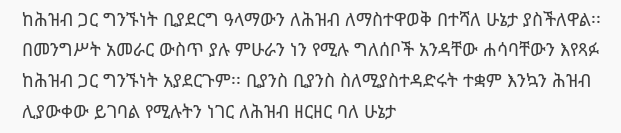ከሕዝብ ጋር ግንኙነት ቢያደርግ ዓላማውን ለሕዝብ ለማስተዋወቅ በተሻለ ሁኔታ ያስችለዋል፡፡
በመንግሥት አመራር ውስጥ ያሉ ምሁራን ነን የሚሉ ግለሰቦች አንዳቸው ሐሳባቸውን እየጻፉ ከሕዝብ ጋር ግንኙነት አያደርጉም፡፡ ቢያንስ ቢያንስ ስለሚያስተዳድሩት ተቋም እንኳን ሕዝብ ሊያውቀው ይገባል የሚሉትን ነገር ለሕዝብ ዘርዘር ባለ ሁኔታ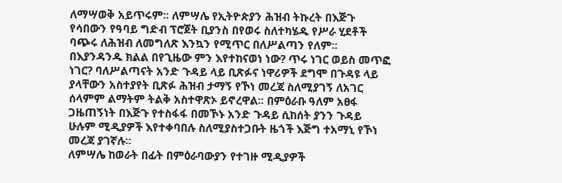ለማሣወቅ አይጥሩም፡፡ ለምሣሌ የኢትዮጵያን ሕዝብ ትኩረት በእጅጉ የሳበውን የዓባይ ግድብ ፕሮጀት ቢያንስ በየወሩ ስለተካሄዱ የሥራ ሂደቶች ባጭሩ ለሕዝብ ለመግለጽ እንኳን የሚጥር በለሥልጣን የለም፡፡ በእያንዳንዱ ክልል በየጊዜው ምን እየተከናወነ ነው? ጥሩ ነገር ወይስ መጥፎ ነገር? ባለሥልጣናት አንድ ጉዳይ ላይ ቢጽፉና ነዋሪዎች ደግሞ በጉዳዩ ላይ ያላቸውን አስተያየት ቢጽፉ ሕዝብ ታማኝ የኾነ መረጃ ስለሚያገኝ ለአገር ሰላምም ልማትም ትልቅ አስተዋጽኦ ይኖረዋል፡፡ በምዕራቡ ዓለም አፀፋ ጋዜጠኝነት በእጅጉ የተስፋፋ በመኾኑ አንድ ጉዳይ ሲከሰት ያንን ጉዳይ ሁሉም ሚዲያዎች እየተቀባበሉ ስለሚያስተጋቡት ዜጎች እጅግ ተአማኒ የኾነ መረጃ ያገኛሉ፡፡
ለምሣሌ ከወራት በፊት በምዕራባውያን የተገዙ ሚዲያዎች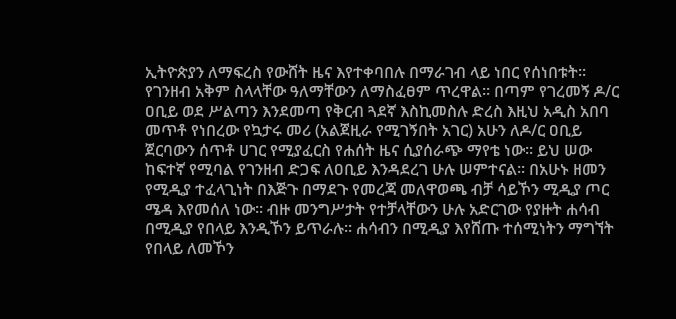ኢትዮጵያን ለማፍረስ የውሸት ዜና እየተቀባበሉ በማራገብ ላይ ነበር የሰነበቱት፡፡ የገንዘብ አቅም ስላላቸው ዓለማቸውን ለማስፈፀም ጥረዋል፡፡ በጣም የገረመኝ ዶ/ር ዐቢይ ወደ ሥልጣን እንደመጣ የቅርብ ጓደኛ እስኪመስሉ ድረስ እዚህ አዲስ አበባ መጥቶ የነበረው የኳታሩ መሪ (አልጀዚራ የሚገኝበት አገር) አሁን ለዶ/ር ዐቢይ ጀርባውን ሰጥቶ ሀገር የሚያፈርስ የሐሰት ዜና ሲያሰራጭ ማየቴ ነው፡፡ ይህ ሠው ከፍተኛ የሚባል የገንዘብ ድጋፍ ለዐቢይ እንዳደረገ ሁሉ ሠምተናል፡፡ በአሁኑ ዘመን የሚዲያ ተፈላጊነት በእጅጉ በማደጉ የመረጃ መለዋወጫ ብቻ ሳይኾን ሚዲያ ጦር ሜዳ እየመሰለ ነው፡፡ ብዙ መንግሥታት የተቻላቸውን ሁሉ አድርገው የያዙት ሐሳብ በሚዲያ የበላይ እንዲኾን ይጥራሉ፡፡ ሐሳብን በሚዲያ እየሸጡ ተሰሚነትን ማግኘት የበላይ ለመኾን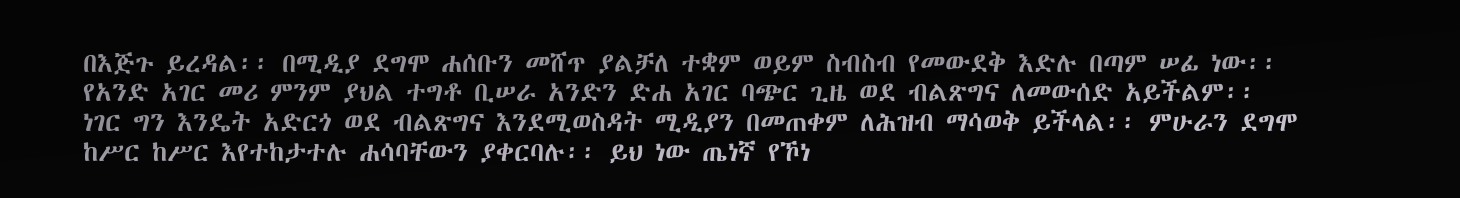በእጅጉ ይረዳል፡፡ በሚዲያ ደግሞ ሐሰቡን መሸጥ ያልቻለ ተቋም ወይም ስብስብ የመውደቅ እድሉ በጣም ሠፊ ነው፡፡
የአንድ አገር መሪ ምንም ያህል ተግቶ ቢሠራ አንድን ድሐ አገር ባጭር ጊዜ ወደ ብልጽግና ለመውሰድ አይችልም፡፡ ነገር ግን እንዴት አድርጎ ወደ ብልጽግና እንደሚወስዳት ሚዲያን በመጠቀም ለሕዝብ ማሳወቅ ይችላል፡፡ ምሁራን ደግሞ ከሥር ከሥር እየተከታተሉ ሐሳባቸውን ያቀርባሉ፡፡ ይህ ነው ጤነኛ የኾነ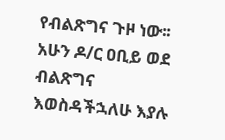የብልጽግና ጉዞ ነው፡፡ አሁን ዶ/ር ዐቢይ ወደ ብልጽግና እወስዳችኋለሁ እያሉ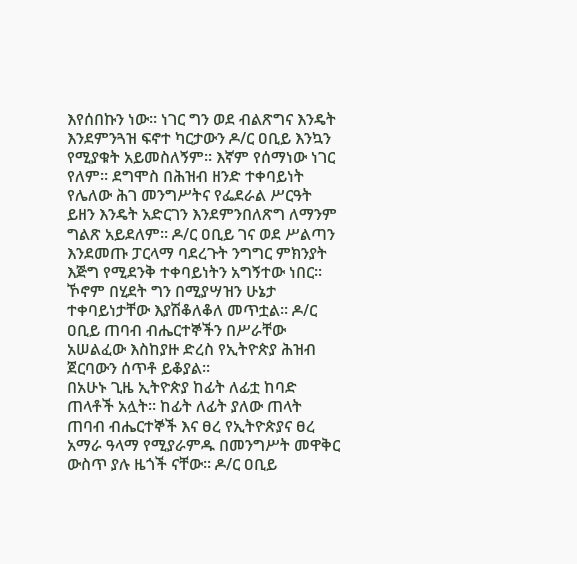እየሰበኩን ነው፡፡ ነገር ግን ወደ ብልጽግና እንዴት እንደምንጓዝ ፍኖተ ካርታውን ዶ/ር ዐቢይ እንኳን የሚያቁት አይመስለኝም፡፡ እኛም የሰማነው ነገር የለም፡፡ ደግሞስ በሕዝብ ዘንድ ተቀባይነት የሌለው ሕገ መንግሥትና የፌደራል ሥርዓት ይዘን እንዴት አድርገን እንደምንበለጽግ ለማንም ግልጽ አይደለም፡፡ ዶ/ር ዐቢይ ገና ወደ ሥልጣን እንደመጡ ፓርላማ ባደረጉት ንግግር ምክንያት እጅግ የሚደንቅ ተቀባይነትን አግኝተው ነበር፡፡ ኾኖም በሂደት ግን በሚያሣዝን ሁኔታ ተቀባይነታቸው እያሽቆለቆለ መጥቷል፡፡ ዶ/ር ዐቢይ ጠባብ ብሔርተኞችን በሥራቸው አሠልፈው እስከያዙ ድረስ የኢትዮጵያ ሕዝብ ጀርባውን ሰጥቶ ይቆያል፡፡
በአሁኑ ጊዜ ኢትዮጵያ ከፊት ለፊቷ ከባድ ጠላቶች አሏት፡፡ ከፊት ለፊት ያለው ጠላት ጠባብ ብሔርተኞች እና ፀረ የኢትዮጵያና ፀረ አማራ ዓላማ የሚያራምዱ በመንግሥት መዋቅር ውስጥ ያሉ ዜጎች ናቸው፡፡ ዶ/ር ዐቢይ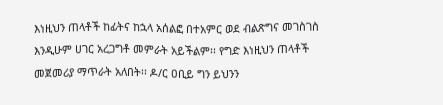እነዚህን ጠላቶች ከፊትና ከኋላ አሰልፎ በተአምር ወደ ብልጽግና መገስገስ እንዲሁም ሀገር አረጋግቶ መምራት አይችልም፡፡ የግድ እነዚህን ጠላቶች መጀመሪያ ማጥራት አለበት፡፡ ዶ/ር ዐቢይ ግን ይህንን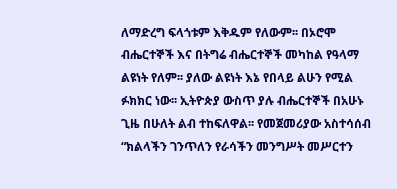ለማድረግ ፍላጎቱም እቅዱም የለውም፡፡ በኦሮሞ ብሔርተኞች እና በትግሬ ብሔርተኞች መካከል የዓላማ ልዩነት የለም፡፡ ያለው ልዩነት እኔ የበላይ ልሁን የሚል ፉክክር ነው፡፡ ኢትዮጵያ ውስጥ ያሉ ብሔርተኞች በአሁኑ ጊዜ በሁለት ልብ ተከፍለዋል፡፡ የመጀመሪያው አስተሳሰብ “ክልላችን ገንጥለን የራሳችን መንግሥት መሥርተን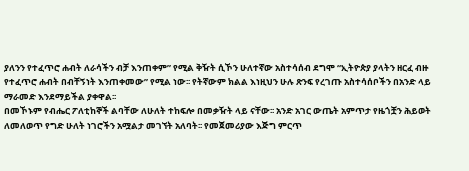ያለንን የተፈጥሮ ሐብት ለራሳችን ብቻ እንጠቀም” የሚል ቅዥት ሲኾን ሁለተኛው አስተሳሰብ ደግሞ “ኢትዮጵያ ያላትን ዘርፈ ብዙ የተፈጥሮ ሐብት በብቸኝነት እንጠቀመው” የሚል ነው፡፡ የትኛውም ክልል እነዚህን ሁሉ ጽንፍ የረገጡ አስተሳሰቦችን በአንድ ላይ ማራመድ እንደማይችል ያቀዋል፡፡
በመኾኑም የብሔር ፖለቲከኞች ልባቸው ለሁለት ተከፍሎ በመቃዥት ላይ ናቸው፡፡ አንድ አገር ውጤት አምጥታ የዜጎቿን ሕይወት ለመለወጥ የግድ ሁለት ነገሮችን አሟልታ መገኘት አለባት፡፡ የመጀመሪያው እጅግ ምርጥ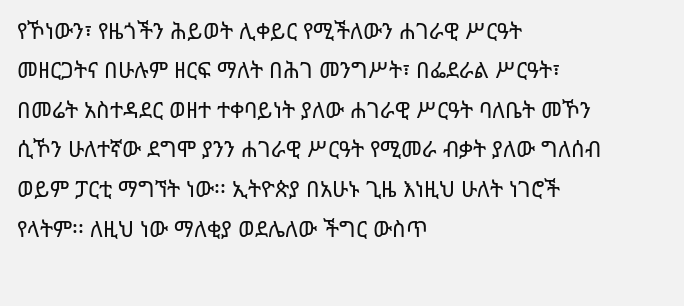የኾነውን፣ የዜጎችን ሕይወት ሊቀይር የሚችለውን ሐገራዊ ሥርዓት መዘርጋትና በሁሉም ዘርፍ ማለት በሕገ መንግሥት፣ በፌደራል ሥርዓት፣ በመሬት አስተዳደር ወዘተ ተቀባይነት ያለው ሐገራዊ ሥርዓት ባለቤት መኾን ሲኾን ሁለተኛው ደግሞ ያንን ሐገራዊ ሥርዓት የሚመራ ብቃት ያለው ግለሰብ ወይም ፓርቲ ማግኘት ነው፡፡ ኢትዮጵያ በአሁኑ ጊዜ እነዚህ ሁለት ነገሮች የላትም፡፡ ለዚህ ነው ማለቂያ ወደሌለው ችግር ውስጥ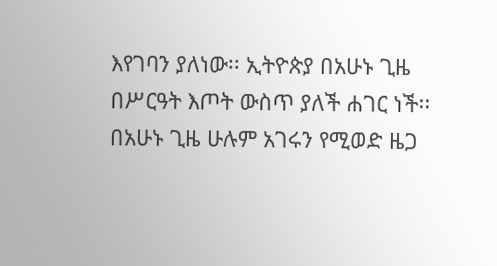እየገባን ያለነው፡፡ ኢትዮጵያ በአሁኑ ጊዜ በሥርዓት እጦት ውስጥ ያለች ሐገር ነች፡፡ በአሁኑ ጊዜ ሁሉም አገሩን የሚወድ ዜጋ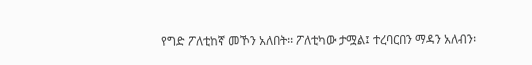የግድ ፖለቲከኛ መኾን አለበት፡፡ ፖለቲካው ታሟል፤ ተረባርበን ማዳን አለብን፡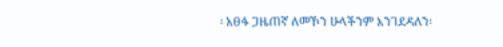፡ አፀፋ ጋዜጠኛ ለመኾን ሁላችንም እንገደዳለን፡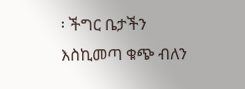፡ ችግር ቤታችን እስኪመጣ ቁጭ ብለን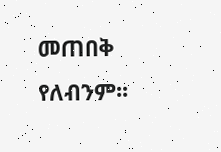መጠበቅ የለብንም፡፡